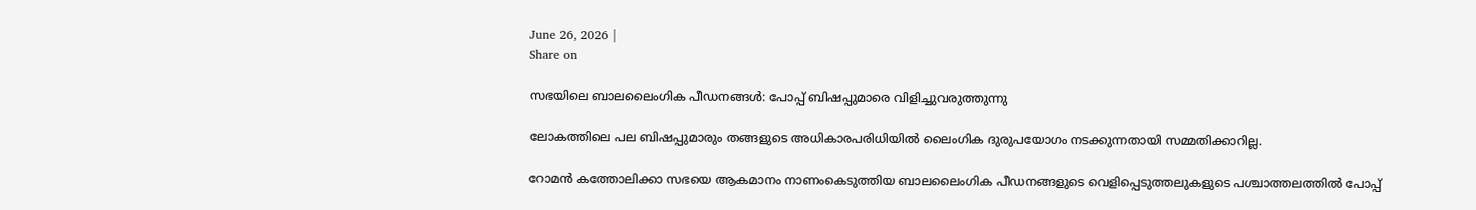June 26, 2026 |
Share on

സഭയിലെ ബാലലൈംഗിക പീഡനങ്ങൾ: പോപ്പ് ബിഷപ്പുമാരെ വിളിച്ചുവരുത്തുന്നു

ലോകത്തിലെ പല ബിഷപ്പുമാരും തങ്ങളുടെ അധികാരപരിധിയിൽ ലൈംഗിക ദുരുപയോഗം നടക്കുന്നതായി സമ്മതിക്കാറില്ല.

റോമൻ കത്തോലിക്കാ സഭയെ ആകമാനം നാണംകെടുത്തിയ ബാലലൈംഗിക പീഡനങ്ങളുടെ വെളിപ്പെടുത്തലുകളുടെ പശ്ചാത്തലത്തിൽ പോപ്പ്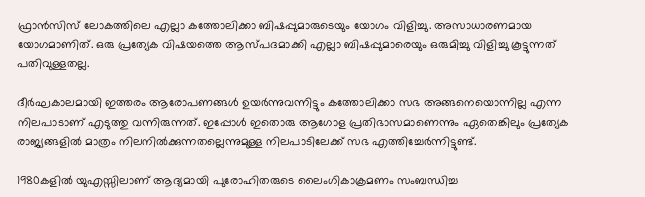ഫ്രാൻസിസ് ലോകത്തിലെ എല്ലാ കത്തോലിക്കാ ബിഷപ്പുമാരുടെയും യോഗം വിളിച്ചു. അസാധാരണമായ യോഗമാണിത്. ഒരു പ്രത്യേക വിഷയത്തെ ആസ്പദമാക്കി എല്ലാ ബിഷപ്പുമാരെയും ഒരുമിച്ചു വിളിച്ചു കൂട്ടുന്നത് പതിവുള്ളതല്ല.

ദീർഘകാലമായി ഇത്തരം ആരോപണങ്ങൾ ഉയർന്നുവന്നിട്ടും കത്തോലിക്കാ സഭ അങ്ങനെയൊന്നില്ല എന്ന നിലപാടാണ് എടുത്തു വന്നിരുന്നത്. ഇപ്പോൾ ഇതൊരു ആഗോള പ്രതിഭാസമാണെന്നും ഏതെങ്കിലും പ്രത്യേക രാജ്യങ്ങളിൽ മാത്രം നിലനിൽക്കുന്നതല്ലെന്നുമുള്ള നിലപാടിലേക്ക് സഭ എത്തിച്ചേർന്നിട്ടുണ്ട്.

1980കളിൽ യുഎസ്സിലാണ് ആദ്യമായി പുരോഹിതരുടെ ലൈംഗികാക്രമണം സംബന്ധിച്ച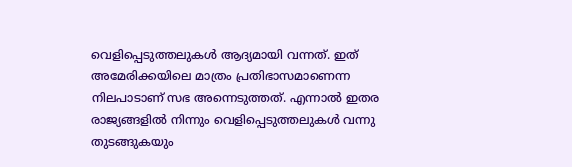വെളിപ്പെടുത്തലുകൾ ആദ്യമായി വന്നത്. ഇത് അമേരിക്കയിലെ മാത്രം പ്രതിഭാസമാണെന്ന നിലപാടാണ് സഭ അന്നെടുത്തത്. എന്നാൽ ഇതര രാജ്യങ്ങളില്‍ നിന്നും വെളിപ്പെടുത്തലുകൾ വന്നു തുടങ്ങുകയും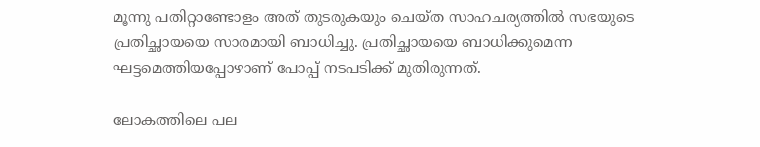മൂന്നു പതിറ്റാണ്ടോളം അത് തുടരുകയും ചെയ്ത സാഹചര്യത്തിൽ സഭയുടെ പ്രതിച്ഛായയെ സാരമായി ബാധിച്ചു. പ്രതിച്ഛായയെ ബാധിക്കുമെന്ന ഘട്ടമെത്തിയപ്പോഴാണ് പോപ്പ് നടപടിക്ക് മുതിരുന്നത്.

ലോകത്തിലെ പല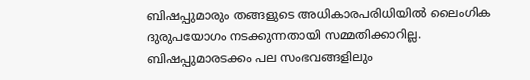ബിഷപ്പുമാരും തങ്ങളുടെ അധികാരപരിധിയിൽ ലൈംഗിക ദുരുപയോഗം നടക്കുന്നതായി സമ്മതിക്കാറില്ല. ബിഷപ്പുമാരടക്കം പല സംഭവങ്ങളിലും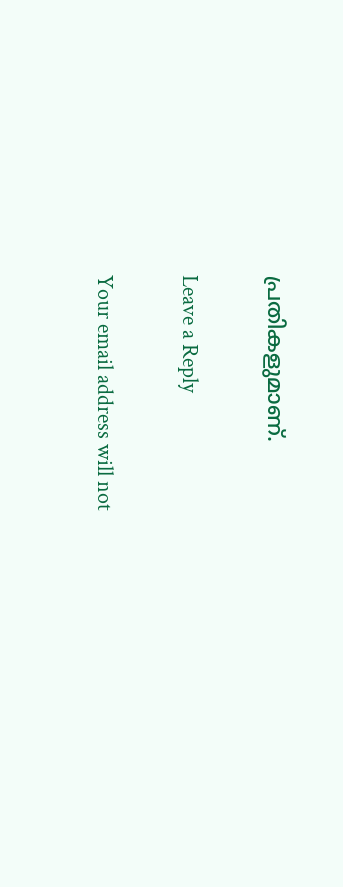പ്രതികളുമാണ്.

Leave a Reply

Your email address will not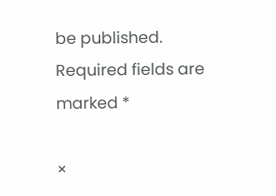be published. Required fields are marked *

×